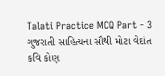Talati Practice MCQ Part - 3
ગુજરાતી સાહિત્યના સૌથી મોટા વેદાંત કવિ કોણ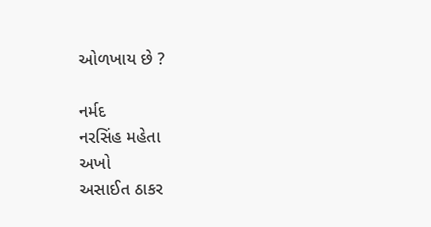ઓળખાય છે ?

નર્મદ
નરસિંહ મહેતા
અખો
અસાઈત ઠાકર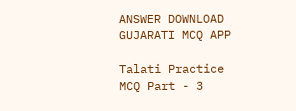ANSWER DOWNLOAD GUJARATI MCQ APP

Talati Practice MCQ Part - 3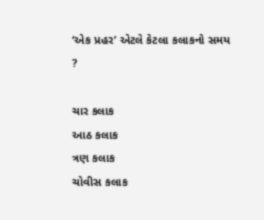‘એક પ્રહર’ એટલે કેટલા કલાકનો સમય ?

ચાર કલાક
આઠ કલાક
ત્રણ કલાક
ચોવીસ કલાક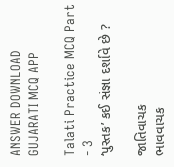ANSWER DOWNLOAD GUJARATI MCQ APP

Talati Practice MCQ Part - 3
‘પુસ્તક’ કઈ સંજ્ઞા દર્શાવે છે ?

જાતિવાચક
ભાવવાચક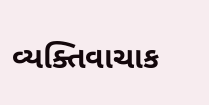વ્યક્તિવાચાક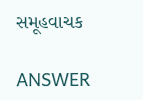સમૂહવાચક

ANSWER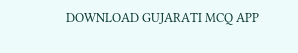DOWNLOAD GUJARATI MCQ APP